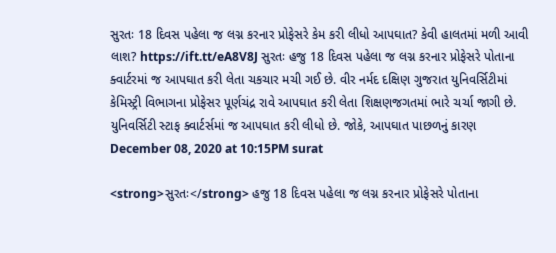સુરતઃ 18 દિવસ પહેલા જ લગ્ન કરનાર પ્રોફેસરે કેમ કરી લીધો આપઘાત? કેવી હાલતમાં મળી આવી લાશ? https://ift.tt/eA8V8J સુરતઃ હજુ 18 દિવસ પહેલા જ લગ્ન કરનાર પ્રોફેસરે પોતાના ક્વાર્ટરમાં જ આપઘાત કરી લેતા ચકચાર મચી ગઈ છે. વીર નર્મદ દક્ષિણ ગુજરાત યુનિવર્સિટીમાં કેમિસ્ટ્રી વિભાગના પ્રોફેસર પૂર્ણચંદ્ર રાવે આપઘાત કરી લેતા શિક્ષણજગતમાં ભારે ચર્ચા જાગી છે. યુનિવર્સિટી સ્ટાફ ક્વાર્ટર્સમાં જ આપઘાત કરી લીધો છે. જોકે, આપઘાત પાછળનું કારણ December 08, 2020 at 10:15PM surat

<strong>સુરતઃ</strong> હજુ 18 દિવસ પહેલા જ લગ્ન કરનાર પ્રોફેસરે પોતાના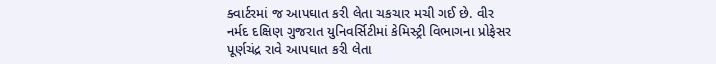ક્વાર્ટરમાં જ આપઘાત કરી લેતા ચકચાર મચી ગઈ છે. વીર નર્મદ દક્ષિણ ગુજરાત યુનિવર્સિટીમાં કેમિસ્ટ્રી વિભાગના પ્રોફેસર પૂર્ણચંદ્ર રાવે આપઘાત કરી લેતા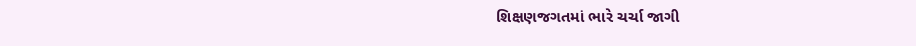શિક્ષણજગતમાં ભારે ચર્ચા જાગી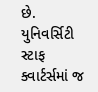છે. યુનિવર્સિટી સ્ટાફ ક્વાર્ટર્સમાં જ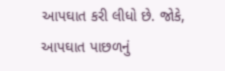આપઘાત કરી લીધો છે. જોકે, આપઘાત પાછળનું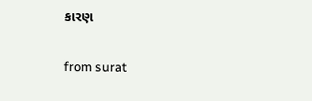કારણ

from surat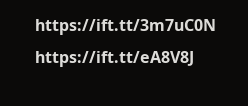https://ift.tt/3m7uC0N
https://ift.tt/eA8V8J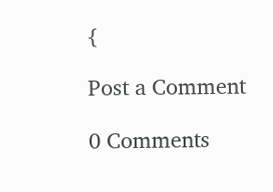{

Post a Comment

0 Comments